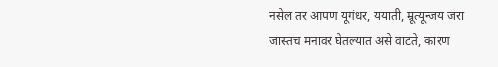नसेल तर आपण यूगंधर, ययाती, म्रूत्यून्जय जरा जास्तच मनावर घेतल्यात असे वाटते, कारण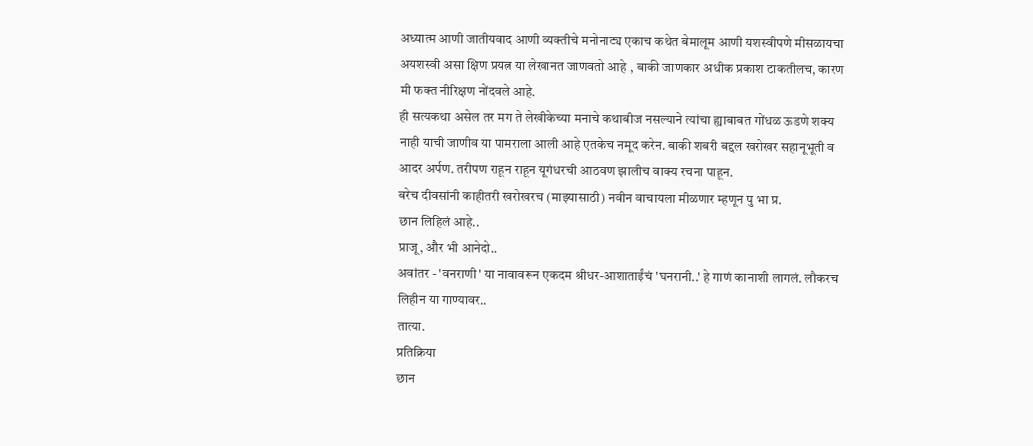अध्यात्म आणी जातीयवाद आणी व्यक्तीचे मनोनाट्य एकाच कथेत बेमालूम आणी यशस्वीपणे मीसळायचा अयशस्वी असा क्षिण प्रयत्न या लेखानत जाणवतो आहे , बाकी जाणकार अधीक प्रकाश टाकतीलच, कारण मी फक्त नीरिक्षण नोंदवले आहे.
ही सत्यकथा असेल तर मग ते लेखीकेच्या मनाचे कथाबीज नसल्याने त्यांचा ह्याबाबत गोंधळ ऊडणे शक्य नाही याची जाणीव या पामराला आली आहे एतकेच नमूद करेन. बाकी शबरी बद्दल खरोखर सहानूभूती व आदर अर्पण. तरीपण राहून राहून यूगंधरची आठवण झालीच वाक्य रचना पाहून.
बरेच दीवसांनी काहीतरी खरोखरच (माझ्यासाठी) नवीन वाचायला मीळणार म्हणून पु भा प्र.
छान लिहिलं आहे..
प्राजू, और भी आनेदो..
अवांतर - 'वनराणी' या नावावरून एकदम श्रीधर-आशाताईंचं 'घनरानी..' हे गाणं कानाशी लागलं. लौकरच लिहीन या गाण्यावर..
तात्या.
प्रतिक्रिया
छान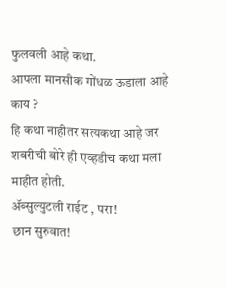फुलवली आहे कथा.
आपला मानसीक गोंधळ ऊडाला आहे काय ?
हि कथा नाहीतर सत्यकथा आहे जर
शबरीची बोरे ही एव्हडीच कथा मला माहीत होती.
ॲब्सुल्युटली राईट , परा!
छान सुरुवात!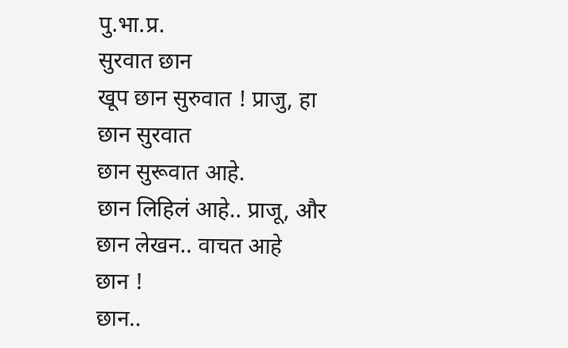पु.भा.प्र.
सुरवात छान
खूप छान सुरुवात ! प्राजु, हा
छान सुरवात
छान सुरूवात आहे.
छान लिहिलं आहे.. प्राजू, और
छान लेखन.. वाचत आहे
छान !
छान..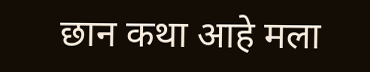छान कथा आहे मला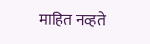माहित नव्हते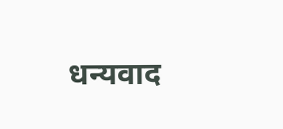धन्यवाद